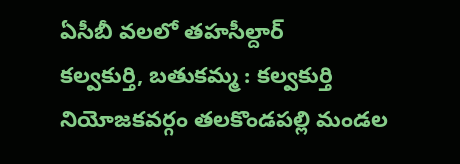ఏసీబీ వలలో తహసీల్దార్
కల్వకుర్తి, బతుకమ్మ : కల్వకుర్తి నియోజకవర్గం తలకొండపల్లి మండల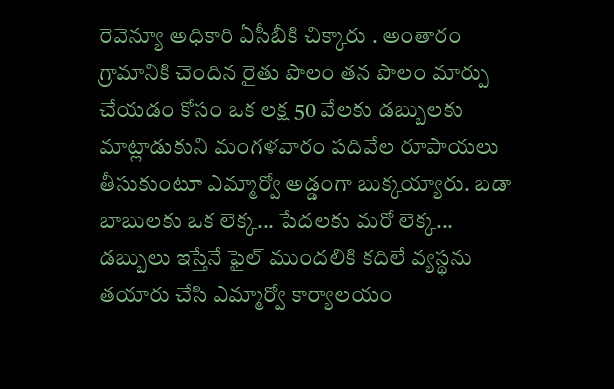రెవెన్యూ అధికారి ఏసీబీకి చిక్కారు . అంతారం గ్రామానికి చెందిన రైతు పొలం తన పొలం మార్పు చేయడం కోసం ఒక లక్ష 50 వేలకు డబ్బులకు మాట్లాడుకుని మంగళవారం పదివేల రూపాయలు తీసుకుంటూ ఎమ్మార్వో అడ్డంగా బుక్కయ్యారు. బడా బాబులకు ఒక లెక్క... పేదలకు మరో లెక్క... డబ్బులు ఇస్తేనే ఫైల్ ముందలికి కదిలే వ్యస్థను తయారు చేసి ఎమ్మార్వో కార్యాలయం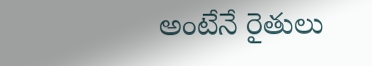అంటేనే రైతులు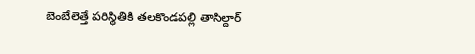బెంబేలెత్తే పరిస్థితికి తలకొండపల్లి తాసిల్దార్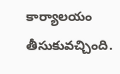కార్యాలయం తీసుకువచ్చింది.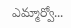ఎమ్మార్వో...